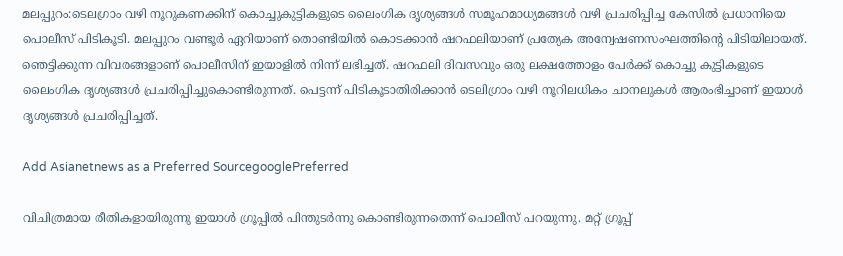മലപ്പുറം:ടെലഗ്രാം വഴി നൂറുകണക്കിന് കൊച്ചുകുട്ടികളുടെ ലൈംഗിക ദൃശ്യങ്ങൾ സമൂഹമാധ്യമങ്ങൾ വഴി പ്രചരിപ്പിച്ച കേസിൽ പ്രധാനിയെ പൊലീസ് പിടികൂടി. മലപ്പുറം വണ്ടൂര്‍ ഏറിയാണ് തൊണ്ടിയില്‍ കൊടക്കാന്‍ ഷറഫലിയാണ് പ്രത്യേക അന്വേഷണസംഘത്തിന്റെ പിടിയിലായത്. ഞെട്ടിക്കുന്ന വിവരങ്ങളാണ് പൊലീസിന് ഇയാളില്‍ നിന്ന് ലഭിച്ചത്. ഷറഫലി ദിവസവും ഒരു ലക്ഷത്തോളം പേര്‍ക്ക് കൊച്ചു കുട്ടികളുടെ ലൈംഗിക ദൃശ്യങ്ങള്‍ പ്രചരിപ്പിച്ചുകൊണ്ടിരുന്നത്. പെട്ടന്ന് പിടികൂടാതിരിക്കാന്‍ ടെലിഗ്രാം വഴി നൂറിലധികം ചാനലുകള്‍ ആരംഭിച്ചാണ് ഇയാള്‍ ദൃശ്യങ്ങള്‍ പ്രചരിപ്പിച്ചത്.

Add Asianetnews as a Preferred SourcegooglePreferred

വിചിത്രമായ രീതികളായിരുന്നു ഇയാൾ ഗ്രൂപ്പില്‍ പിന്തുടർന്നു കൊണ്ടിരുന്നതെന്ന് പൊലീസ് പറയുന്നു. മറ്റ് ഗ്രൂപ്പ്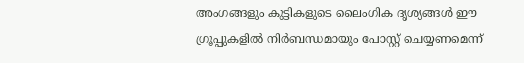അംഗങ്ങളും കുട്ടികളുടെ ലൈംഗിക ദൃശ്യങ്ങൾ ഈ ഗ്രൂപ്പുകളിൽ നിര്‍ബന്ധമായും പോസ്റ്റ് ചെയ്യണമെന്ന്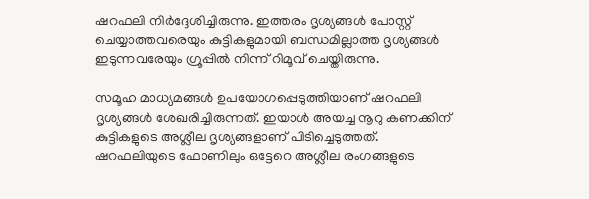ഷറഫലി നിര്‍ദ്ദേശിച്ചിരുന്നു. ഇത്തരം ദൃശ്യങ്ങൾ പോസ്റ്റ് ചെയ്യാത്തവരെയും കുട്ടികളുമായി ബന്ധമില്ലാത്ത ദൃശ്യങ്ങള്‍ ഇടുന്നവരേയും ഗ്രൂപ്പില്‍ നിന്ന് റിമൂവ് ചെയ്തിരുന്നു.

സമൂഹ മാധ്യമങ്ങള്‍ ഉപയോഗപ്പെടുത്തിയാണ് ഷറഫലി ദൃശ്യങ്ങള്‍ ശേഖരിച്ചിരുന്നത്. ഇയാള്‍ അയച്ച നൂറു കണക്കിന് കുട്ടികളുടെ അശ്ലീല ദൃശ്യങ്ങളാണ് പിടിച്ചെടുത്തത്. ഷറഫലിയുടെ ഫോണിലും ഒട്ടേറെ അശ്ലീല രംഗങ്ങളുടെ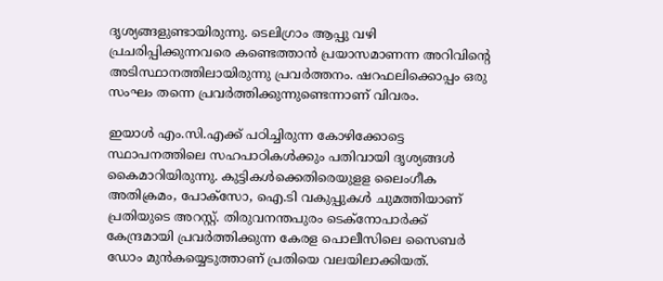ദൃശ്യങ്ങളുണ്ടായിരുന്നു. ടെലിഗ്രാം ആപ്പു വഴി പ്രചരിപ്പിക്കുന്നവരെ കണ്ടെത്താന്‍ പ്രയാസമാണന്ന അറിവിന്റെ അടിസ്ഥാനത്തിലായിരുന്നു പ്രവര്‍ത്തനം. ഷറഫലിക്കൊപ്പം ഒരു സംഘം തന്നെ പ്രവര്‍ത്തിക്കുന്നുണ്ടെന്നാണ് വിവരം.

ഇയാള്‍ എം.സി.എക്ക് പഠിച്ചിരുന്ന കോഴിക്കോട്ടെ സ്ഥാപനത്തിലെ സഹപാഠികള്‍ക്കും പതിവായി ദൃശ്യങ്ങള്‍ കൈമാറിയിരുന്നു. കുട്ടികള്‍ക്കെതിരെയുളള ലൈംഗീക അതിക്രമം, പോക്സോ, ഐ.ടി വകുപ്പുകള്‍ ചുമത്തിയാണ് പ്രതിയുടെ അറസ്റ്റ്. തിരുവനന്തപുരം ടെക്നോപാര്‍ക്ക് കേന്ദ്രമായി പ്രവര്‍ത്തിക്കുന്ന കേരള പൊലീസിലെ സൈബര്‍ ഡോം മുന്‍കയ്യെടുത്താണ് പ്രതിയെ വലയിലാക്കിയത്.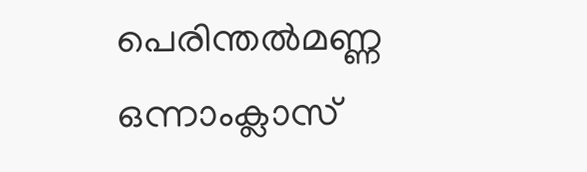പെരിന്തല്‍മണ്ണ ഒന്നാംക്ലാസ്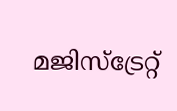മജിസ്ട്രേറ്റ്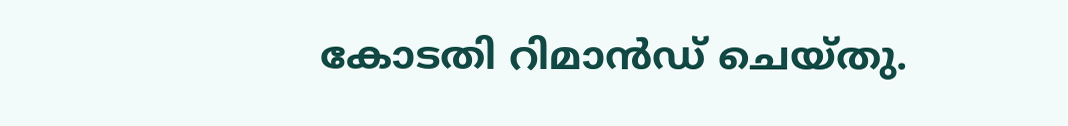കോടതി റിമാന്‍ഡ് ചെയ്തു.